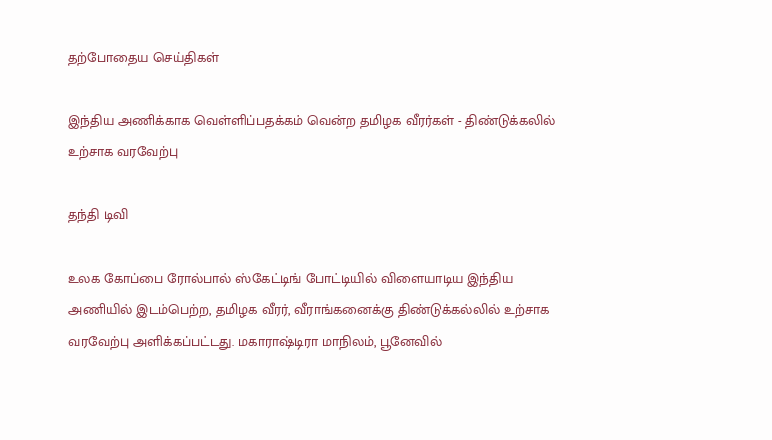தற்போதைய செய்திகள்

இந்திய அணிக்காக வெள்ளிப்பதக்கம் வென்ற தமிழக வீரர்கள் - திண்டுக்கலில் உற்சாக வரவேற்பு

தந்தி டிவி

உலக கோப்பை ரோல்பால் ஸ்கேட்டிங் போட்டியில் விளையாடிய இந்திய அணியில் இடம்பெற்ற, தமிழக வீரர், வீராங்கனைக்கு திண்டுக்கல்லில் உற்சாக வரவேற்பு அளிக்கப்பட்டது. மகாராஷ்டிரா மாநிலம், பூனேவில்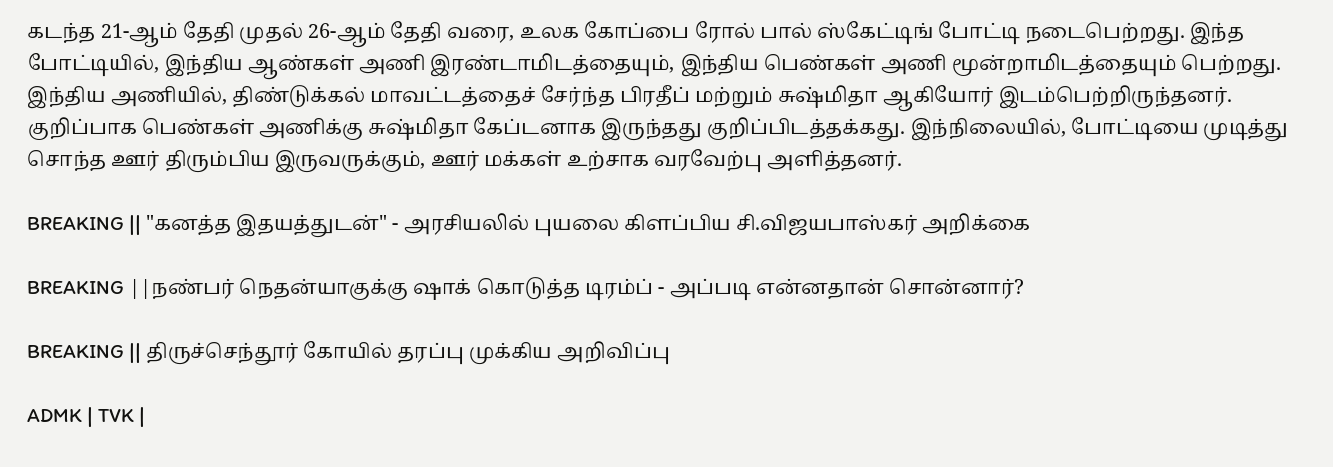கடந்த 21-ஆம் தேதி முதல் 26-ஆம் தேதி வரை, உலக கோப்பை ரோல் பால் ஸ்கேட்டிங் போட்டி நடைபெற்றது. இந்த போட்டியில், இந்திய ஆண்கள் அணி இரண்டாமிடத்தையும், இந்திய பெண்கள் அணி மூன்றாமிடத்தையும் பெற்றது. இந்திய அணியில், திண்டுக்கல் மாவட்டத்தைச் சேர்ந்த பிரதீப் மற்றும் சுஷ்மிதா ஆகியோர் இடம்பெற்றிருந்தனர். குறிப்பாக பெண்கள் அணிக்கு சுஷ்மிதா கேப்டனாக இருந்தது குறிப்பிடத்தக்கது. இந்நிலையில், போட்டியை முடித்து சொந்த ஊர் திரும்பிய இருவருக்கும், ஊர் மக்கள் உற்சாக வரவேற்பு அளித்தனர்.

BREAKING || "கனத்த இதயத்துடன்" - அரசியலில் புயலை கிளப்பிய சி.விஜயபாஸ்கர் அறிக்கை

BREAKING ||நண்பர் நெதன்யாகுக்கு ஷாக் கொடுத்த டிரம்ப் - அப்படி என்னதான் சொன்னார்?

BREAKING || திருச்செந்தூர் கோயில் தரப்பு முக்கிய அறிவிப்பு

ADMK | TVK |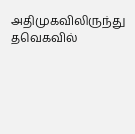அதிமுகவிலிருந்து தவெகவில்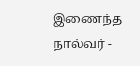இணைந்த நால்வர் -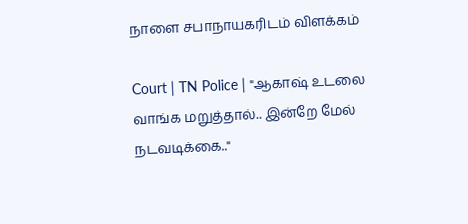நாளை சபாநாயகரிடம் விளக்கம்

Court | TN Police | "ஆகாஷ் உடலை வாங்க மறுத்தால்.. இன்றே மேல் நடவடிக்கை.."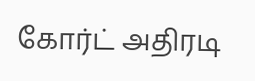கோர்ட் அதிரடி